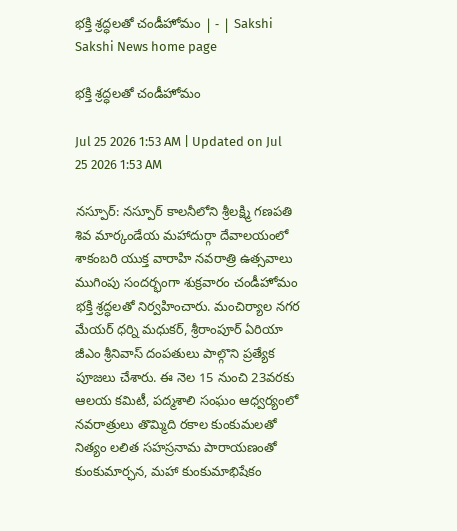భక్తి శ్రద్ధలతో చండీహోమం | - | Sakshi
Sakshi News home page

భక్తి శ్రద్ధలతో చండీహోమం

Jul 25 2026 1:53 AM | Updated on Jul 25 2026 1:53 AM

నస్పూర్‌: నస్పూర్‌ కాలనీలోని శ్రీలక్ష్మి గణపతి శివ మార్కండేయ మహాదుర్గా దేవాలయంలో శాకంబరి యుక్త వారాహి నవరాత్రి ఉత్సవాలు ముగింపు సందర్భంగా శుక్రవారం చండీహోమం భక్తి శ్రద్ధలతో నిర్వహించారు. మంచిర్యాల నగర మేయర్‌ ధర్ని మధుకర్‌, శ్రీరాంపూర్‌ ఏరియా జీఎం శ్రీనివాస్‌ దంపతులు పాల్గొని ప్రత్యేక పూజలు చేశారు. ఈ నెల 15 నుంచి 23వరకు ఆలయ కమిటీ, పద్మశాలి సంఘం ఆధ్వర్యంలో నవరాత్రులు తొమ్మిది రకాల కుంకుమలతో నిత్యం లలిత సహస్రనామ పారాయణంతో కుంకుమార్ఛన, మహా కుంకుమాభిషేకం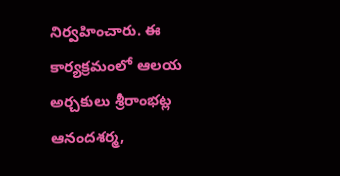నిర్వహించారు. ఈ కార్యక్రమంలో ఆలయ అర్చకులు శ్రీరాంభట్ల ఆనందశర్మ,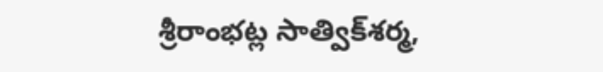శ్రీరాంభట్ల సాత్విక్‌శర్మ,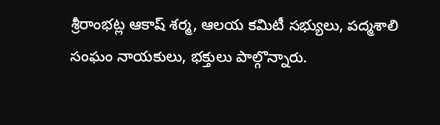శ్రీరాంభట్ల ఆకాష్‌ శర్మ, ఆలయ కమిటీ సభ్యులు, పద్మశాలి సంఘం నాయకులు, భక్తులు పాల్గొన్నారు.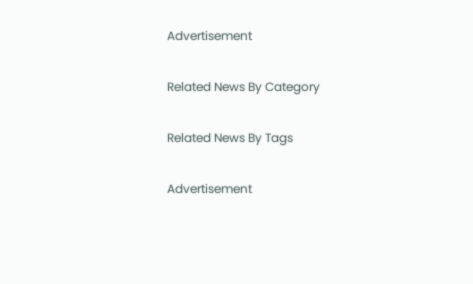Advertisement

Related News By Category

Related News By Tags

Advertisement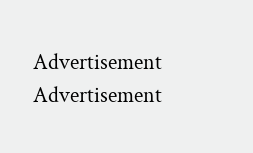Advertisement
Advertisement